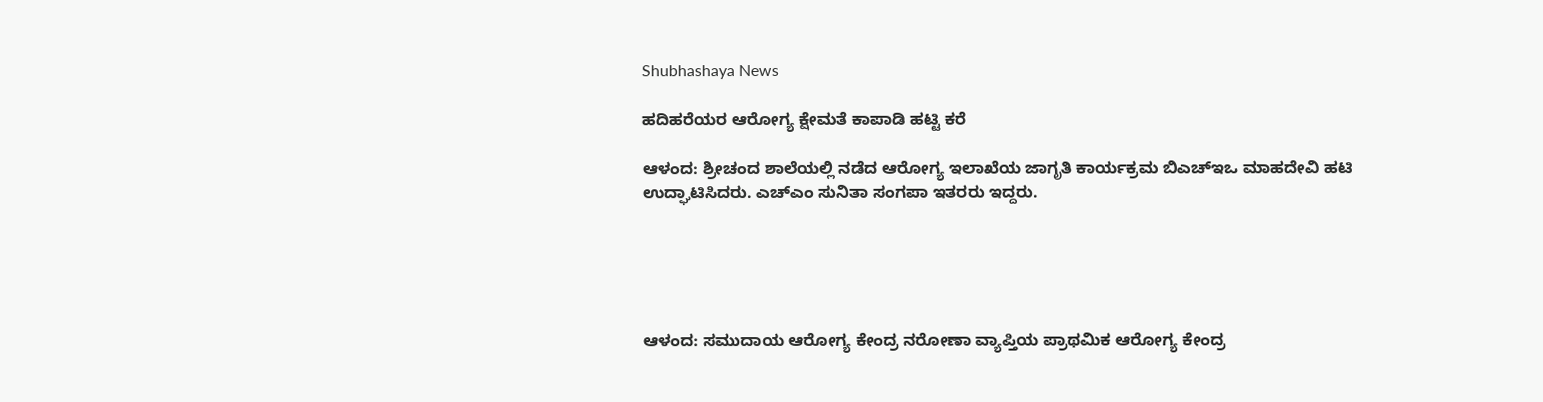Shubhashaya News

ಹದಿಹರೆಯರ ಆರೋಗ್ಯ ಕ್ಷೇಮತೆ ಕಾಪಾಡಿ ಹಟ್ಟಿ ಕರೆ

ಆಳಂದ: ಶ್ರೀಚಂದ ಶಾಲೆಯಲ್ಲಿ ನಡೆದ ಆರೋಗ್ಯ ಇಲಾಖೆಯ ಜಾಗೃತಿ ಕಾರ್ಯಕ್ರಮ ಬಿಎಚ್‍ಇಒ ಮಾಹದೇವಿ ಹಟಿ ಉದ್ಘಾಟಿಸಿದರು. ಎಚ್‍ಎಂ ಸುನಿತಾ ಸಂಗಪಾ ಇತರರು ಇದ್ದರು.





ಆಳಂದ: ಸಮುದಾಯ ಆರೋಗ್ಯ ಕೇಂದ್ರ ನರೋಣಾ ವ್ಯಾಪ್ತಿಯ ಪ್ರಾಥಮಿಕ ಆರೋಗ್ಯ ಕೇಂದ್ರ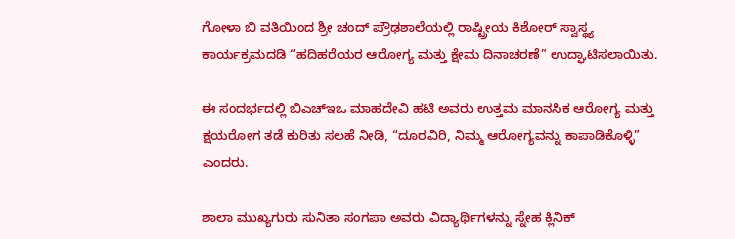ಗೋಳಾ ಬಿ ವತಿಯಿಂದ ಶ್ರೀ ಚಂದ್ ಪ್ರೌಢಶಾಲೆಯಲ್ಲಿ ರಾಷ್ಟ್ರೀಯ ಕಿಶೋರ್ ಸ್ವಾಸ್ಥ್ಯ ಕಾರ್ಯಕ್ರಮದಡಿ “ಹದಿಹರೆಯರ ಆರೋಗ್ಯ ಮತ್ತು ಕ್ಷೇಮ ದಿನಾಚರಣೆ” ಉದ್ಘಾಟಿಸಲಾಯಿತು.

ಈ ಸಂದರ್ಭದಲ್ಲಿ ಬಿಎಚ್‍ಇಒ ಮಾಹದೇವಿ ಹಟಿ ಅವರು ಉತ್ತಮ ಮಾನಸಿಕ ಆರೋಗ್ಯ ಮತ್ತು ಕ್ಷಯರೋಗ ತಡೆ ಕುರಿತು ಸಲಹೆ ನೀಡಿ, “ದೂರವಿರಿ, ನಿಮ್ಮ ಆರೋಗ್ಯವನ್ನು ಕಾಪಾಡಿಕೊಳ್ಳಿ” ಎಂದರು.

ಶಾಲಾ ಮುಖ್ಯಗುರು ಸುನಿತಾ ಸಂಗಪಾ ಅವರು ವಿದ್ಯಾರ್ಥಿಗಳನ್ನು ಸ್ನೇಹ ಕ್ಲಿನಿಕ್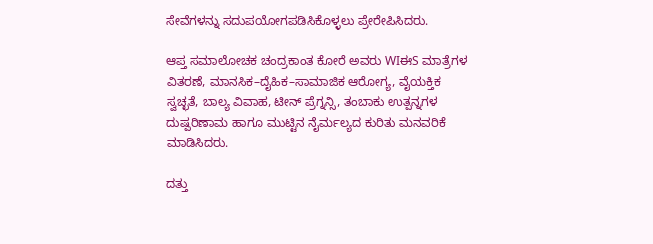ಸೇವೆಗಳನ್ನು ಸದುಪಯೋಗಪಡಿಸಿಕೊಳ್ಳಲು ಪ್ರೇರೇಪಿಸಿದರು.

ಆಪ್ತ ಸಮಾಲೋಚಕ ಚಂದ್ರಕಾಂತ ಕೋರೆ ಅವರು WIಈS ಮಾತ್ರೆಗಳ ವಿತರಣೆ, ಮಾನಸಿಕ–ದೈಹಿಕ–ಸಾಮಾಜಿಕ ಆರೋಗ್ಯ, ವೈಯಕ್ತಿಕ ಸ್ವಚ್ಛತೆ, ಬಾಲ್ಯ ವಿವಾಹ, ಟೀನ್ ಪ್ರೆಗ್ನನ್ಸಿ, ತಂಬಾಕು ಉತ್ಪನ್ನಗಳ ದುಷ್ಪರಿಣಾಮ ಹಾಗೂ ಮುಟ್ಟಿನ ನೈರ್ಮಲ್ಯದ ಕುರಿತು ಮನವರಿಕೆ ಮಾಡಿಸಿದರು.

ದತ್ತು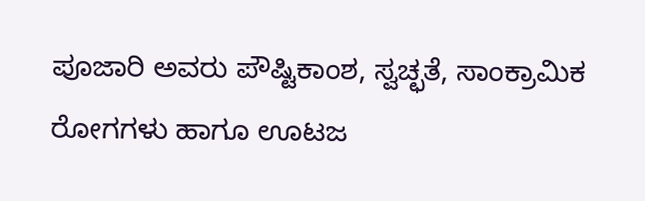ಪೂಜಾರಿ ಅವರು ಪೌಷ್ಟಿಕಾಂಶ, ಸ್ವಚ್ಛತೆ, ಸಾಂಕ್ರಾಮಿಕ ರೋಗಗಳು ಹಾಗೂ ಊಟಜ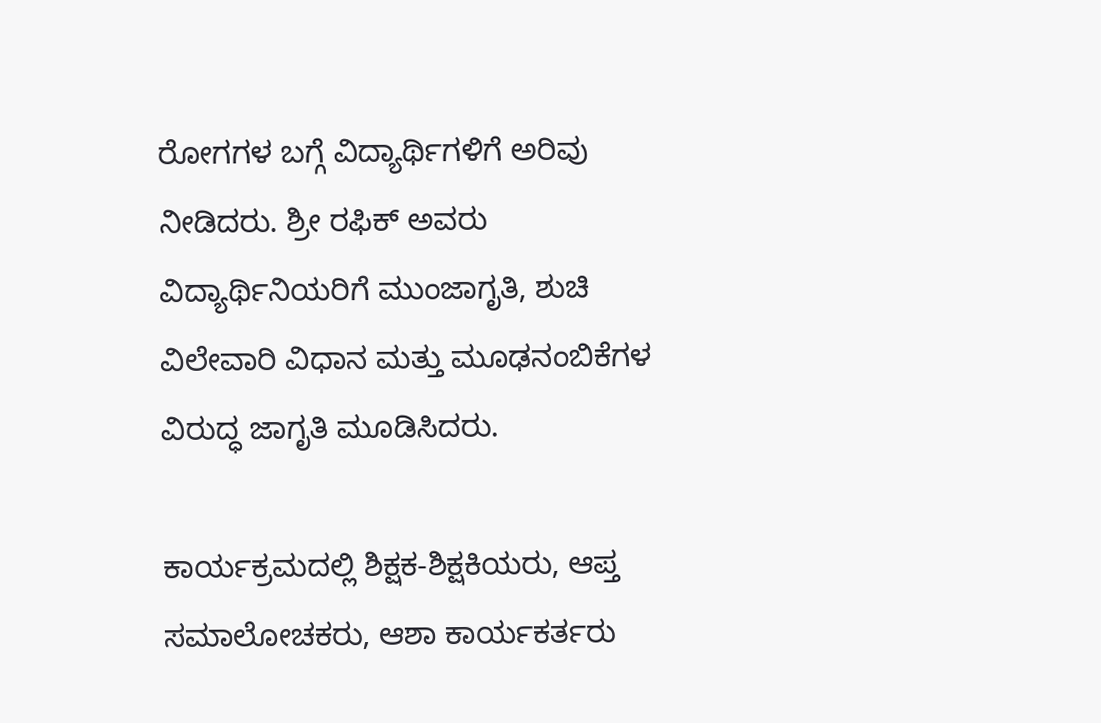ರೋಗಗಳ ಬಗ್ಗೆ ವಿದ್ಯಾರ್ಥಿಗಳಿಗೆ ಅರಿವು ನೀಡಿದರು. ಶ್ರೀ ರಫಿಕ್ ಅವರು ವಿದ್ಯಾರ್ಥಿನಿಯರಿಗೆ ಮುಂಜಾಗೃತಿ, ಶುಚಿ ವಿಲೇವಾರಿ ವಿಧಾನ ಮತ್ತು ಮೂಢನಂಬಿಕೆಗಳ ವಿರುದ್ಧ ಜಾಗೃತಿ ಮೂಡಿಸಿದರು.

ಕಾರ್ಯಕ್ರಮದಲ್ಲಿ ಶಿಕ್ಷಕ-ಶಿಕ್ಷಕಿಯರು, ಆಪ್ತ ಸಮಾಲೋಚಕರು, ಆಶಾ ಕಾರ್ಯಕರ್ತರು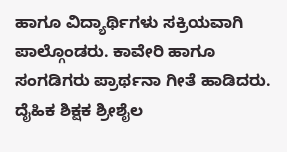ಹಾಗೂ ವಿದ್ಯಾರ್ಥಿಗಳು ಸಕ್ರಿಯವಾಗಿ ಪಾಲ್ಗೊಂಡರು. ಕಾವೇರಿ ಹಾಗೂ ಸಂಗಡಿಗರು ಪ್ರಾರ್ಥನಾ ಗೀತೆ ಹಾಡಿದರು. ದೈಹಿಕ ಶಿಕ್ಷಕ ಶ್ರೀಶೈಲ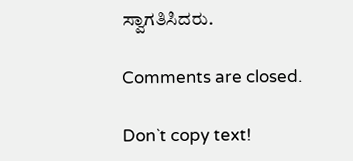ಸ್ವಾಗತಿಸಿದರು.

Comments are closed.

Don`t copy text!